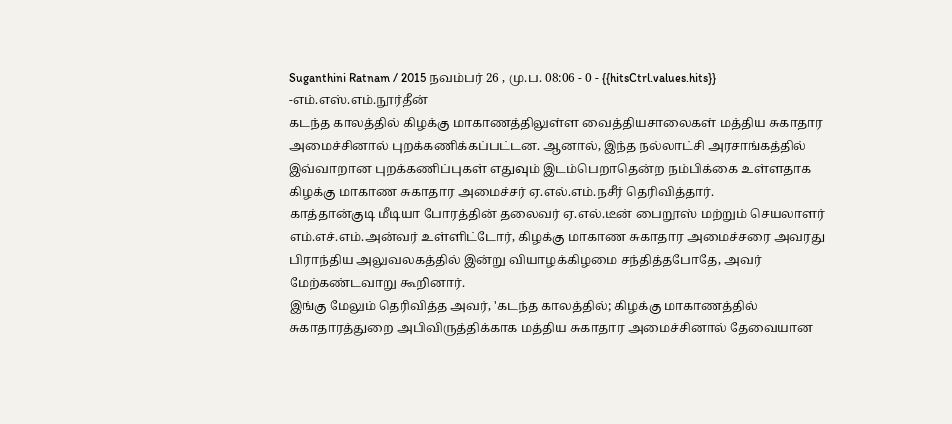Suganthini Ratnam / 2015 நவம்பர் 26 , மு.ப. 08:06 - 0 - {{hitsCtrl.values.hits}}
-எம்.எஸ்.எம்.நூர்தீன்
கடந்த காலத்தில் கிழக்கு மாகாணத்திலுள்ள வைத்தியசாலைகள் மத்திய சுகாதார அமைச்சினால் புறக்கணிக்கப்பட்டன. ஆனால், இந்த நல்லாட்சி அரசாங்கத்தில் இவ்வாறான புறக்கணிப்புகள் எதுவும் இடம்பெறாதென்ற நம்பிக்கை உள்ளதாக கிழக்கு மாகாண சுகாதார அமைச்சர் ஏ.எல்.எம்.நசீர் தெரிவித்தார்.
காத்தான்குடி மீடியா போரத்தின் தலைவர் ஏ.எல்.டீன் பைறூஸ் மற்றும் செயலாளர் எம்.எச்.எம்.அன்வர் உள்ளிட்டோர், கிழக்கு மாகாண சுகாதார அமைச்சரை அவரது பிராந்திய அலுவலகத்தில் இன்று வியாழக்கிழமை சந்தித்தபோதே, அவர் மேற்கண்டவாறு கூறினார்.
இங்கு மேலும் தெரிவித்த அவர், 'கடந்த காலத்தில்; கிழக்கு மாகாணத்தில் சுகாதாரத்துறை அபிவிருத்திக்காக மத்திய சுகாதார அமைச்சினால் தேவையான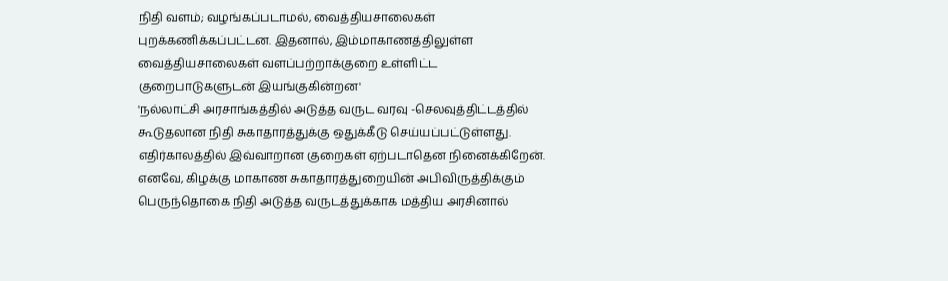நிதி வளம்; வழங்கப்படாமல், வைத்தியசாலைகள் புறக்கணிக்கப்பட்டன. இதனால், இம்மாகாணத்திலுள்ள வைத்தியசாலைகள் வளப்பற்றாக்குறை உள்ளிட்ட குறைபாடுகளுடன் இயங்குகின்றன'
'நல்லாட்சி அரசாங்கத்தில் அடுத்த வருட வரவு -செலவுத்திட்டத்தில் கூடுதலான நிதி சுகாதாரத்துக்கு ஒதுக்கீடு செய்யப்பட்டுள்ளது. எதிர்காலத்தில் இவ்வாறான குறைகள் ஏற்படாதென நினைக்கிறேன். எனவே, கிழக்கு மாகாண சுகாதாரத்துறையின் அபிவிருத்திக்கும் பெருந்தொகை நிதி அடுத்த வருடத்துக்காக மத்திய அரசினால்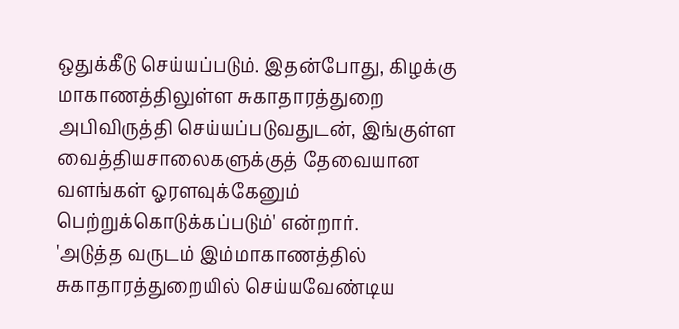ஒதுக்கீடு செய்யப்படும். இதன்போது, கிழக்கு மாகாணத்திலுள்ள சுகாதாரத்துறை அபிவிருத்தி செய்யப்படுவதுடன், இங்குள்ள வைத்தியசாலைகளுக்குத் தேவையான வளங்கள் ஓரளவுக்கேனும் பெற்றுக்கொடுக்கப்படும்' என்றார்.
'அடுத்த வருடம் இம்மாகாணத்தில் சுகாதாரத்துறையில் செய்யவேண்டிய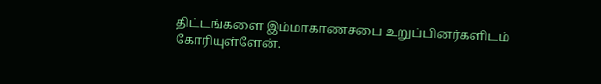திட்டங்களை இம்மாகாணசபை உறுப்பினர்களிடம் கோரியுள்ளேன்.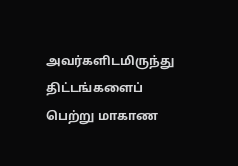அவர்களிடமிருந்து திட்டங்களைப் பெற்று மாகாண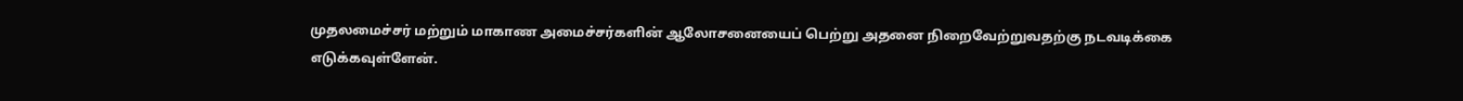முதலமைச்சர் மற்றும் மாகாண அமைச்சர்களின் ஆலோசனையைப் பெற்று அதனை நிறைவேற்றுவதற்கு நடவடிக்கை எடுக்கவுள்ளேன்.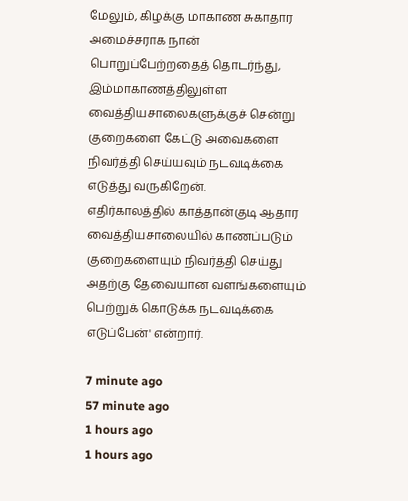மேலும், கிழக்கு மாகாண சுகாதார அமைச்சராக நான் பொறுப்பேற்றதைத் தொடர்ந்து, இம்மாகாணத்திலுள்ள வைத்தியசாலைகளுக்குச் சென்று குறைகளை கேட்டு அவைகளை நிவர்த்தி செய்யவும் நடவடிக்கை எடுத்து வருகிறேன்.
எதிர்காலத்தில் காத்தான்குடி ஆதார வைத்தியசாலையில் காணப்படும் குறைகளையும் நிவர்த்தி செய்து அதற்கு தேவையான வளங்களையும் பெற்றுக் கொடுக்க நடவடிக்கை எடுப்பேன்' என்றார்.

7 minute ago
57 minute ago
1 hours ago
1 hours ago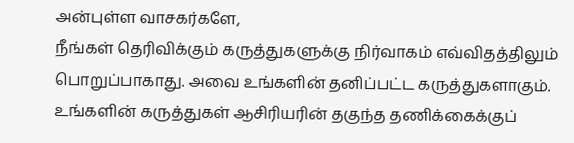அன்புள்ள வாசகர்களே,
நீங்கள் தெரிவிக்கும் கருத்துகளுக்கு நிர்வாகம் எவ்விதத்திலும் பொறுப்பாகாது. அவை உங்களின் தனிப்பட்ட கருத்துகளாகும். உங்களின் கருத்துகள் ஆசிரியரின் தகுந்த தணிக்கைக்குப்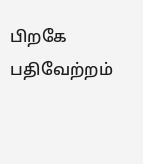பிறகே பதிவேற்றம்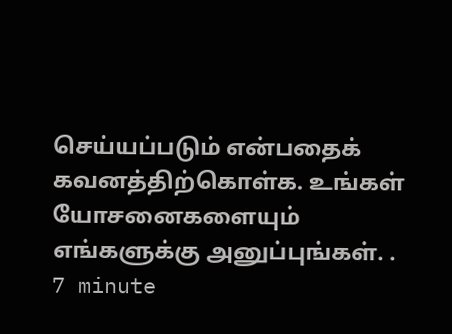செய்யப்படும் என்பதைக் கவனத்திற்கொள்க. உங்கள் யோசனைகளையும் எங்களுக்கு அனுப்புங்கள். .
7 minute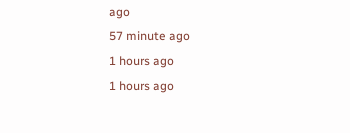ago
57 minute ago
1 hours ago
1 hours ago